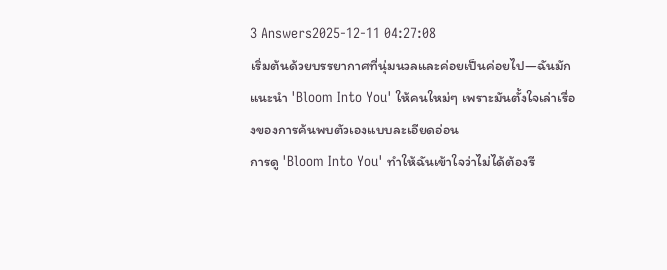3 Answers2025-12-11 04:27:08
เริ่มต้นด้วยบรรยากาศที่นุ่มนวลและค่อยเป็นค่อยไป—ฉันมักแนะนำ 'Bloom Into You' ให้คนใหม่ๆ เพราะมันตั้งใจเล่าเรื่องของการค้นพบตัวเองแบบละเอียดอ่อน
การดู 'Bloom Into You' ทำให้ฉันเข้าใจว่าไม่ได้ต้องรี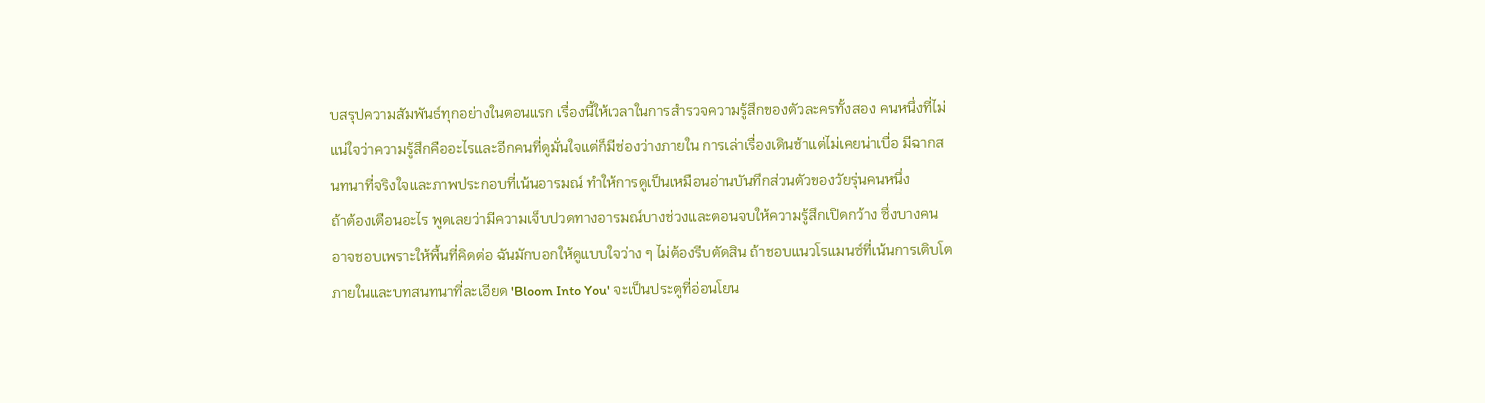บสรุปความสัมพันธ์ทุกอย่างในตอนแรก เรื่องนี้ให้เวลาในการสำรวจความรู้สึกของตัวละครทั้งสอง คนหนึ่งที่ไม่แน่ใจว่าความรู้สึกคืออะไรและอีกคนที่ดูมั่นใจแต่ก็มีช่องว่างภายใน การเล่าเรื่องเดินช้าแต่ไม่เคยน่าเบื่อ มีฉากสนทนาที่จริงใจและภาพประกอบที่เน้นอารมณ์ ทำให้การดูเป็นเหมือนอ่านบันทึกส่วนตัวของวัยรุ่นคนหนึ่ง
ถ้าต้องเตือนอะไร พูดเลยว่ามีความเจ็บปวดทางอารมณ์บางช่วงและตอนจบให้ความรู้สึกเปิดกว้าง ซึ่งบางคนอาจชอบเพราะให้พื้นที่คิดต่อ ฉันมักบอกให้ดูแบบใจว่าง ๆ ไม่ต้องรีบตัดสิน ถ้าชอบแนวโรแมนซ์ที่เน้นการเติบโตภายในและบทสนทนาที่ละเอียด 'Bloom Into You' จะเป็นประตูที่อ่อนโยน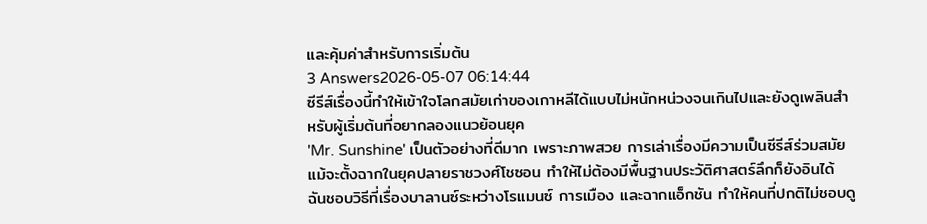และคุ้มค่าสำหรับการเริ่มต้น
3 Answers2026-05-07 06:14:44
ซีรีส์เรื่องนี้ทำให้เข้าใจโลกสมัยเก่าของเกาหลีได้แบบไม่หนักหน่วงจนเกินไปและยังดูเพลินสำหรับผู้เริ่มต้นที่อยากลองแนวย้อนยุค
'Mr. Sunshine' เป็นตัวอย่างที่ดีมาก เพราะภาพสวย การเล่าเรื่องมีความเป็นซีรีส์ร่วมสมัยแม้จะตั้งฉากในยุคปลายราชวงศ์โชซอน ทำให้ไม่ต้องมีพื้นฐานประวัติศาสตร์ลึกก็ยังอินได้ ฉันชอบวิธีที่เรื่องบาลานซ์ระหว่างโรแมนซ์ การเมือง และฉากแอ็กชัน ทำให้คนที่ปกติไม่ชอบดู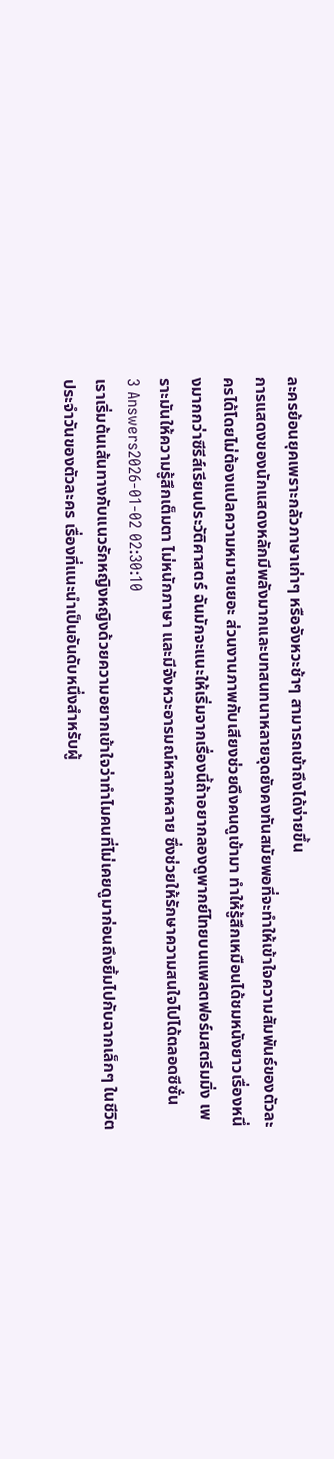ละครย้อนยุคเพราะกลัวภาษาเก่าๆ หรือจังหวะช้าๆ สามารถเข้าถึงได้ง่ายขึ้น
การแสดงของนักแสดงหลักมีพลังมากและบทสนทนาหลายจุดยังคงทันสมัยพอที่จะทำให้เข้าใจความสัมพันธ์ของตัวละครได้โดยไม่ต้องแปลความหมายเยอะ ส่วนงานภาพกับเสียงช่วยดึงคนดูเข้ามา ทำให้รู้สึกเหมือนได้ชมหนังยาวเรื่องหนึ่งมากกว่าซีรีส์เรียนประวัติศาสตร์ ฉันมักจะแนะให้เริ่มจากเรื่องนี้ถ้าอยากลองดูพากย์ไทยบนแพลตฟอร์มสตรีมมิ่ง เพราะมันให้ความรู้สึกเต็มตา ไม่หนักภาษา และมีจังหวะอารมณ์หลากหลาย ซึ่งช่วยให้รักษาความสนใจไปได้ตลอดซีซั่น
3 Answers2026-01-02 02:30:10
เราเริ่มต้นเส้นทางกับแนวรักหญิงหญิงด้วยความอยากเข้าใจว่าทำไมคนที่ไม่เคยดูมาก่อนถึงยิ้มไปกับฉากเล็กๆ ในชีวิตประจำวันของตัวละคร เรื่องที่แนะนำเป็นอันดับหนึ่งสำหรับผู้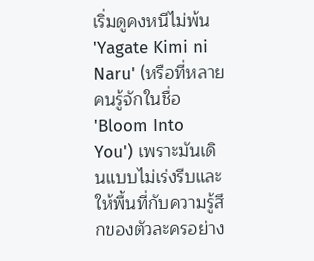เริ่มดูคงหนีไม่พ้น 'Yagate Kimi ni Naru' (หรือที่หลายคนรู้จักในชื่อ 'Bloom Into You') เพราะมันเดินแบบไม่เร่งรีบและให้พื้นที่กับความรู้สึกของตัวละครอย่าง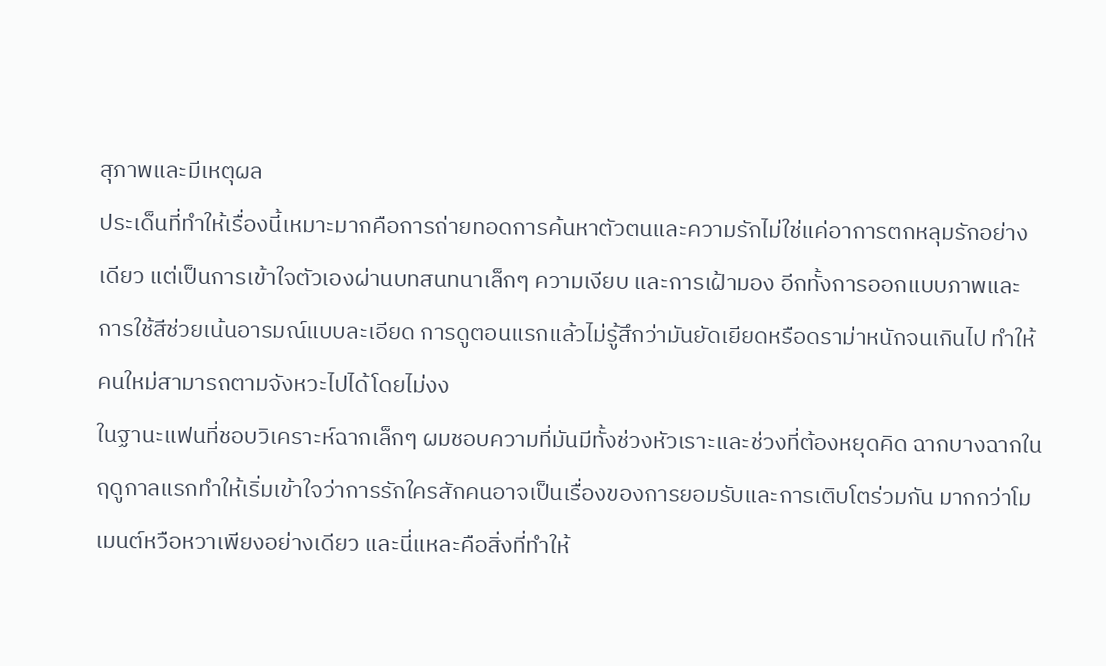สุภาพและมีเหตุผล
ประเด็นที่ทำให้เรื่องนี้เหมาะมากคือการถ่ายทอดการค้นหาตัวตนและความรักไม่ใช่แค่อาการตกหลุมรักอย่างเดียว แต่เป็นการเข้าใจตัวเองผ่านบทสนทนาเล็กๆ ความเงียบ และการเฝ้ามอง อีกทั้งการออกแบบภาพและการใช้สีช่วยเน้นอารมณ์แบบละเอียด การดูตอนแรกแล้วไม่รู้สึกว่ามันยัดเยียดหรือดราม่าหนักจนเกินไป ทำให้คนใหม่สามารถตามจังหวะไปได้โดยไม่งง
ในฐานะแฟนที่ชอบวิเคราะห์ฉากเล็กๆ ผมชอบความที่มันมีทั้งช่วงหัวเราะและช่วงที่ต้องหยุดคิด ฉากบางฉากในฤดูกาลแรกทำให้เริ่มเข้าใจว่าการรักใครสักคนอาจเป็นเรื่องของการยอมรับและการเติบโตร่วมกัน มากกว่าโมเมนต์หวือหวาเพียงอย่างเดียว และนี่แหละคือสิ่งที่ทำให้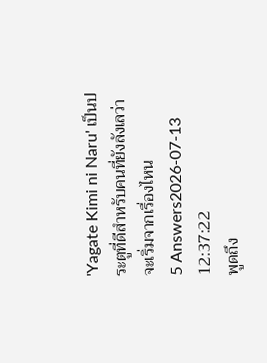'Yagate Kimi ni Naru' เป็นประตูที่ดีสำหรับคนที่ยังลังเลว่าจะเริ่มจากเรื่องไหน
5 Answers2026-07-13 12:37:22
พูดถึง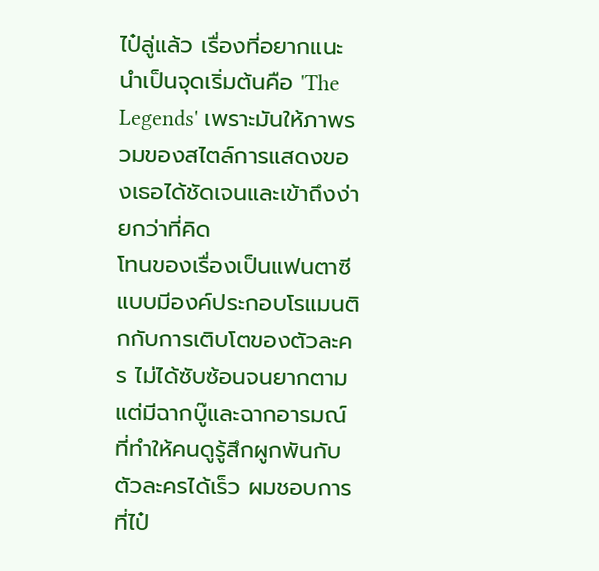ไป๋ลู่แล้ว เรื่องที่อยากแนะนำเป็นจุดเริ่มต้นคือ 'The Legends' เพราะมันให้ภาพรวมของสไตล์การแสดงของเธอได้ชัดเจนและเข้าถึงง่ายกว่าที่คิด
โทนของเรื่องเป็นแฟนตาซีแบบมีองค์ประกอบโรแมนติกกับการเติบโตของตัวละคร ไม่ได้ซับซ้อนจนยากตาม แต่มีฉากบู๊และฉากอารมณ์ที่ทำให้คนดูรู้สึกผูกพันกับตัวละครได้เร็ว ผมชอบการที่ไป๋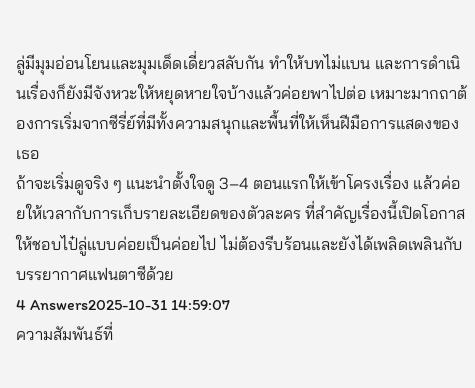ลู่มีมุมอ่อนโยนและมุมเด็ดเดี่ยวสลับกัน ทำให้บทไม่แบน และการดำเนินเรื่องก็ยังมีจังหวะให้หยุดหายใจบ้างแล้วค่อยพาไปต่อ เหมาะมากถาต้องการเริ่มจากซีรี่ย์ที่มีทั้งความสนุกและพื้นที่ให้เห็นฝีมือการแสดงของเธอ
ถ้าจะเริ่มดูจริง ๆ แนะนำตั้งใจดู 3–4 ตอนแรกให้เข้าโครงเรื่อง แล้วค่อยให้เวลากับการเก็บรายละเอียดของตัวละคร ที่สำคัญเรื่องนี้เปิดโอกาสให้ชอบไป๋ลู่แบบค่อยเป็นค่อยไป ไม่ต้องรีบร้อนและยังได้เพลิดเพลินกับบรรยากาศแฟนตาซีด้วย
4 Answers2025-10-31 14:59:07
ความสัมพันธ์ที่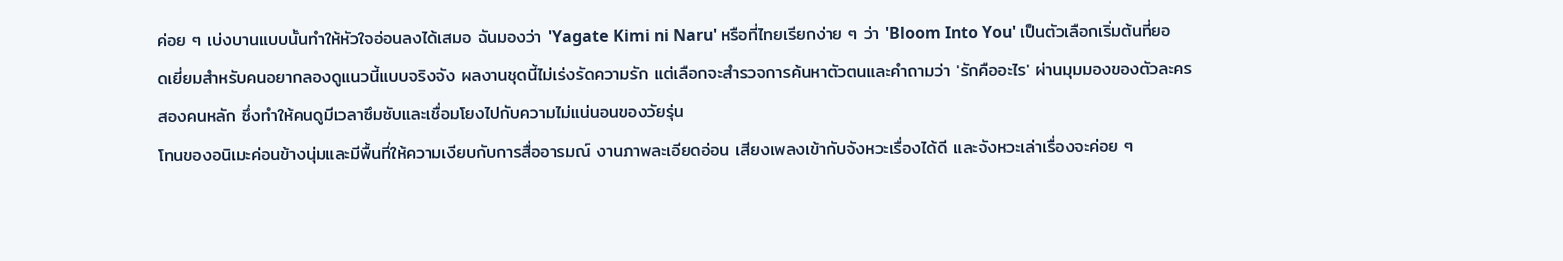ค่อย ๆ เบ่งบานแบบนั้นทำให้หัวใจอ่อนลงได้เสมอ ฉันมองว่า 'Yagate Kimi ni Naru' หรือที่ไทยเรียกง่าย ๆ ว่า 'Bloom Into You' เป็นตัวเลือกเริ่มต้นที่ยอดเยี่ยมสำหรับคนอยากลองดูแนวนี้แบบจริงจัง ผลงานชุดนี้ไม่เร่งรัดความรัก แต่เลือกจะสำรวจการค้นหาตัวตนและคำถามว่า 'รักคืออะไร' ผ่านมุมมองของตัวละครสองคนหลัก ซึ่งทำให้คนดูมีเวลาซึมซับและเชื่อมโยงไปกับความไม่แน่นอนของวัยรุ่น
โทนของอนิเมะค่อนข้างนุ่มและมีพื้นที่ให้ความเงียบกับการสื่ออารมณ์ งานภาพละเอียดอ่อน เสียงเพลงเข้ากับจังหวะเรื่องได้ดี และจังหวะเล่าเรื่องจะค่อย ๆ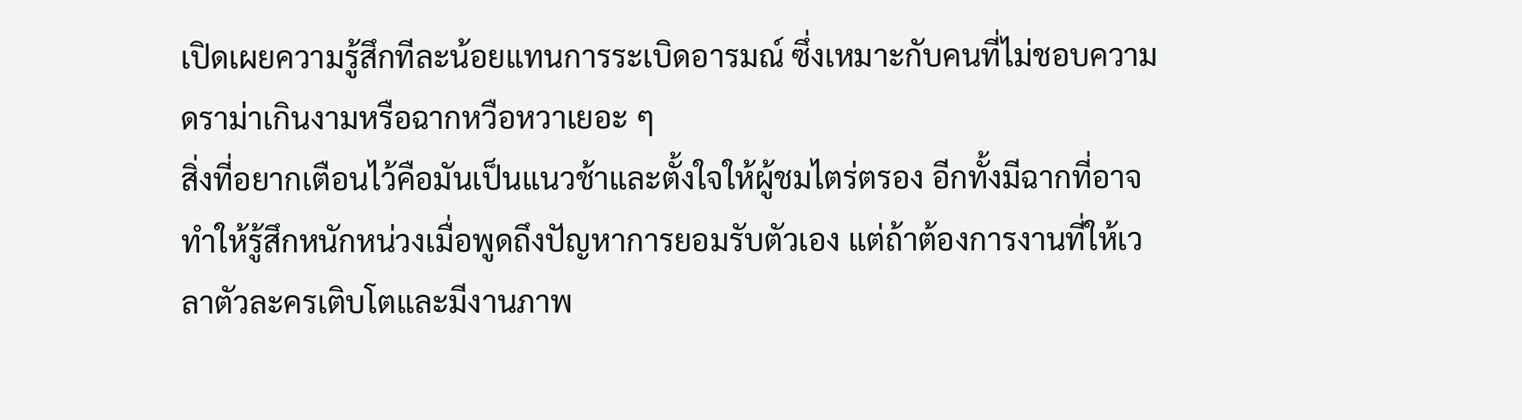เปิดเผยความรู้สึกทีละน้อยแทนการระเบิดอารมณ์ ซึ่งเหมาะกับคนที่ไม่ชอบความดราม่าเกินงามหรือฉากหวือหวาเยอะ ๆ
สิ่งที่อยากเตือนไว้คือมันเป็นแนวช้าและตั้งใจให้ผู้ชมไตร่ตรอง อีกทั้งมีฉากที่อาจทำให้รู้สึกหนักหน่วงเมื่อพูดถึงปัญหาการยอมรับตัวเอง แต่ถ้าต้องการงานที่ให้เวลาตัวละครเติบโตและมีงานภาพ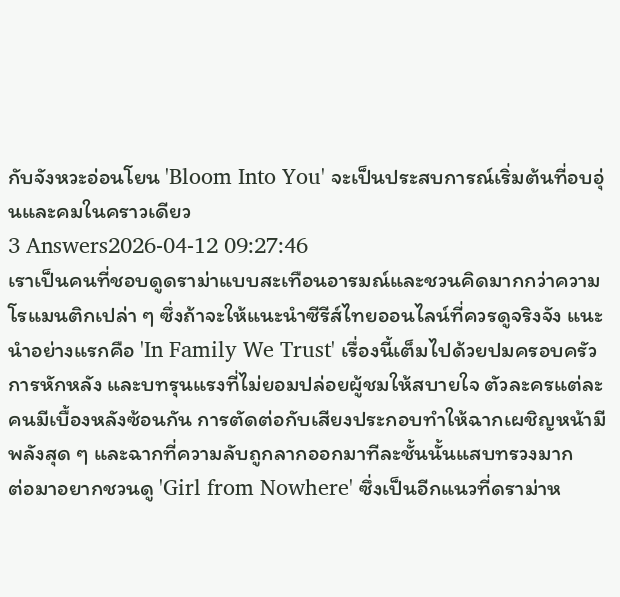กับจังหวะอ่อนโยน 'Bloom Into You' จะเป็นประสบการณ์เริ่มต้นที่อบอุ่นและคมในคราวเดียว
3 Answers2026-04-12 09:27:46
เราเป็นคนที่ชอบดูดราม่าแบบสะเทือนอารมณ์และชวนคิดมากกว่าความโรแมนติกเปล่า ๆ ซึ่งถ้าจะให้แนะนำซีรีส์ไทยออนไลน์ที่ควรดูจริงจัง แนะนำอย่างแรกคือ 'In Family We Trust' เรื่องนี้เต็มไปด้วยปมครอบครัว การหักหลัง และบทรุนแรงที่ไม่ยอมปล่อยผู้ชมให้สบายใจ ตัวละครแต่ละคนมีเบื้องหลังซ้อนกัน การตัดต่อกับเสียงประกอบทำให้ฉากเผชิญหน้ามีพลังสุด ๆ และฉากที่ความลับถูกลากออกมาทีละชั้นนั้นแสบทรวงมาก
ต่อมาอยากชวนดู 'Girl from Nowhere' ซึ่งเป็นอีกแนวที่ดราม่าห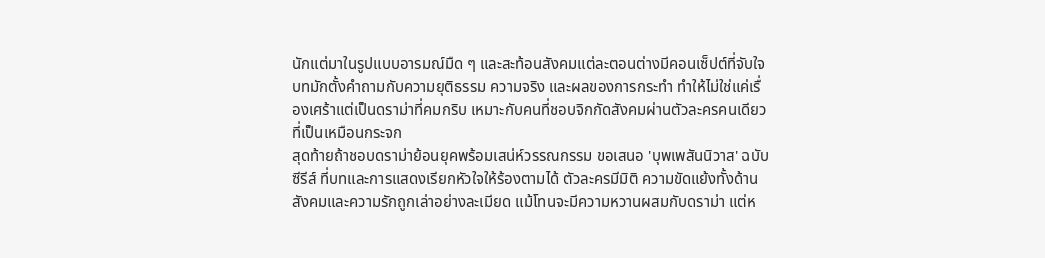นักแต่มาในรูปแบบอารมณ์มืด ๆ และสะท้อนสังคมแต่ละตอนต่างมีคอนเซ็ปต์ที่จับใจ บทมักตั้งคำถามกับความยุติธรรม ความจริง และผลของการกระทำ ทำให้ไม่ใช่แค่เรื่องเศร้าแต่เป็นดราม่าที่คมกริบ เหมาะกับคนที่ชอบจิกกัดสังคมผ่านตัวละครคนเดียวที่เป็นเหมือนกระจก
สุดท้ายถ้าชอบดราม่าย้อนยุคพร้อมเสน่ห์วรรณกรรม ขอเสนอ 'บุพเพสันนิวาส' ฉบับซีรีส์ ที่บทและการแสดงเรียกหัวใจให้ร้องตามได้ ตัวละครมีมิติ ความขัดแย้งทั้งด้านสังคมและความรักถูกเล่าอย่างละเมียด แม้โทนจะมีความหวานผสมกับดราม่า แต่ห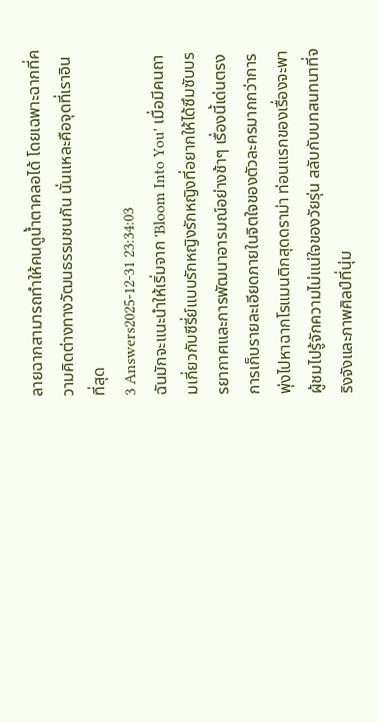ลายฉากสามารถทำให้คนดูน้ำตาคลอได้ โดยเฉพาะฉากที่ความคิดต่างทางวัฒนธรรมชนกัน นั่นแหละคือจุดที่เราอินที่สุด
3 Answers2025-12-31 23:34:03
ฉันมักจะแนะนำให้เริ่มจาก 'Bloom Into You' เมื่อมีคนถามเกี่ยวกับซีรี่ย์แบบรักหญิงรักหญิงที่อยากให้ได้ซึมซับบรรยากาศและการพัฒนาอารมณ์อย่างช้าๆ เรื่องนี้เด่นตรงการเก็บรายละเอียดภายในจิตใจของตัวละครมากกว่าการพุ่งไปหาฉากโรแมนติกสุดดราม่า ท่อนแรกของเรื่องจะพาผู้ชมไปรู้จักความไม่แน่ใจของวัยรุ่น สลับกับบทสนทนาที่จริงจังและภาพศิลป์ที่นุ่ม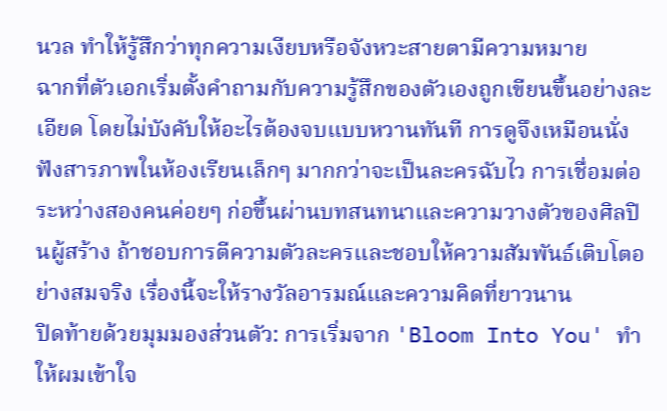นวล ทำให้รู้สึกว่าทุกความเงียบหรือจังหวะสายตามีความหมาย
ฉากที่ตัวเอกเริ่มตั้งคำถามกับความรู้สึกของตัวเองถูกเขียนขึ้นอย่างละเอียด โดยไม่บังคับให้อะไรต้องจบแบบหวานทันที การดูจึงเหมือนนั่งฟังสารภาพในห้องเรียนเล็กๆ มากกว่าจะเป็นละครฉับไว การเชื่อมต่อระหว่างสองคนค่อยๆ ก่อขึ้นผ่านบทสนทนาและความวางตัวของศิลปินผู้สร้าง ถ้าชอบการตีความตัวละครและชอบให้ความสัมพันธ์เติบโตอย่างสมจริง เรื่องนี้จะให้รางวัลอารมณ์และความคิดที่ยาวนาน
ปิดท้ายด้วยมุมมองส่วนตัว: การเริ่มจาก 'Bloom Into You' ทำให้ผมเข้าใจ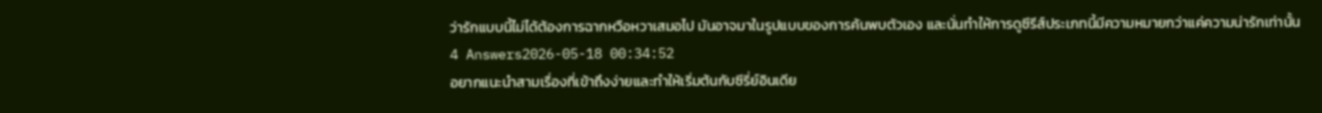ว่ารักแบบนี้ไม่ได้ต้องการฉากหวือหวาเสมอไป มันอาจมาในรูปแบบของการค้นพบตัวเอง และนั่นทำให้การดูซีรีส์ประเภทนี้มีความหมายกว่าแค่ความน่ารักเท่านั้น
4 Answers2026-05-18 00:34:52
อยากแนะนำสามเรื่องที่เข้าถึงง่ายและทำให้เริ่มต้นกับซีรี่ย์อินเดีย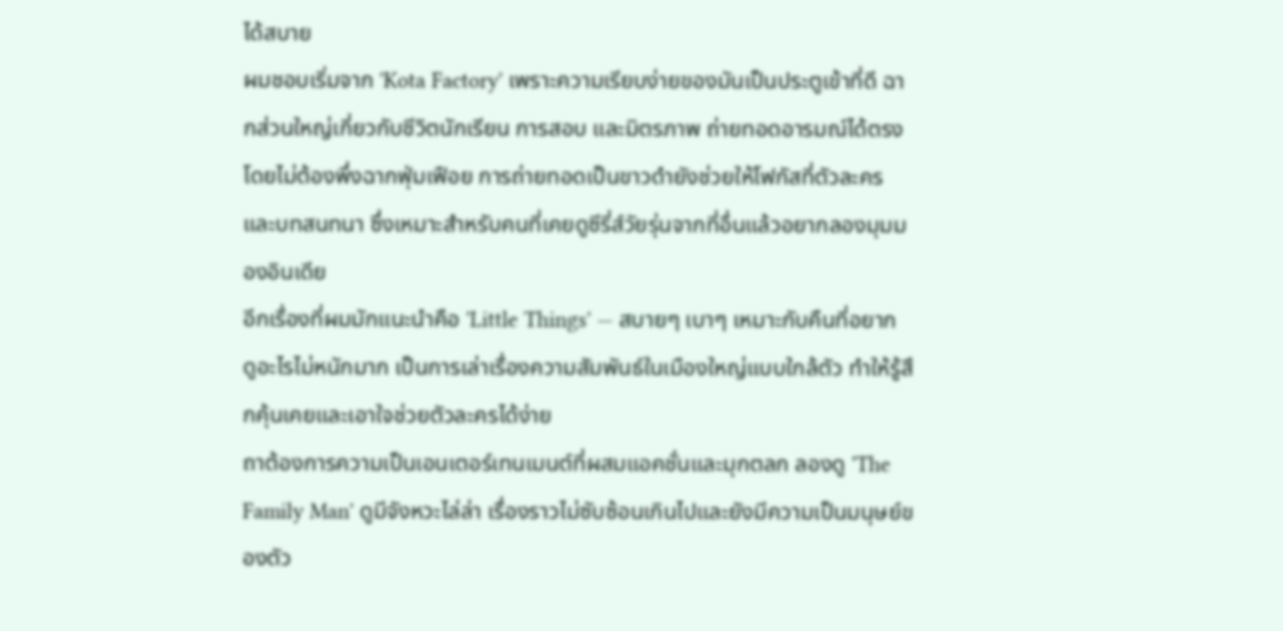ได้สบาย
ผมชอบเริ่มจาก 'Kota Factory' เพราะความเรียบง่ายของมันเป็นประตูเข้าที่ดี ฉากส่วนใหญ่เกี่ยวกับชีวิตนักเรียน การสอบ และมิตรภาพ ถ่ายทอดอารมณ์ได้ตรงโดยไม่ต้องพึ่งฉากฟุ่มเฟือย การถ่ายทอดเป็นขาวดำยังช่วยให้โฟกัสที่ตัวละครและบทสนทนา ซึ่งเหมาะสำหรับคนที่เคยดูซีรี่ส์วัยรุ่นจากที่อื่นแล้วอยากลองมุมมองอินเดีย
อีกเรื่องที่ผมมักแนะนำคือ 'Little Things' — สบายๆ เบาๆ เหมาะกับคืนที่อยากดูอะไรไม่หนักมาก เป็นการเล่าเรื่องความสัมพันธ์ในเมืองใหญ่แบบใกล้ตัว ทำให้รู้สึกคุ้นเคยและเอาใจช่วยตัวละครได้ง่าย
ถาต้องการความเป็นเอนเตอร์เทนเมนต์ที่ผสมแอคชั่นและมุกตลก ลองดู 'The Family Man' ดูมีจังหวะไล่ล่า เรื่องราวไม่ซับซ้อนเกินไปและยังมีความเป็นมนุษย์ของตัว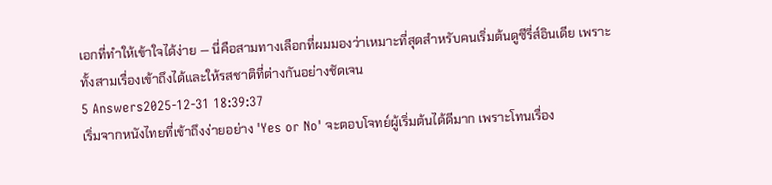เอกที่ทำให้เข้าใจได้ง่าย — นี่คือสามทางเลือกที่ผมมองว่าเหมาะที่สุดสำหรับคนเริ่มต้นดูซีรี่ส์อินเดีย เพราะทั้งสามเรื่องเข้าถึงได้และให้รสชาติที่ต่างกันอย่างชัดเจน
5 Answers2025-12-31 18:39:37
เริ่มจากหนังไทยที่เข้าถึงง่ายอย่าง 'Yes or No' จะตอบโจทย์ผู้เริ่มต้นได้ดีมาก เพราะโทนเรื่อง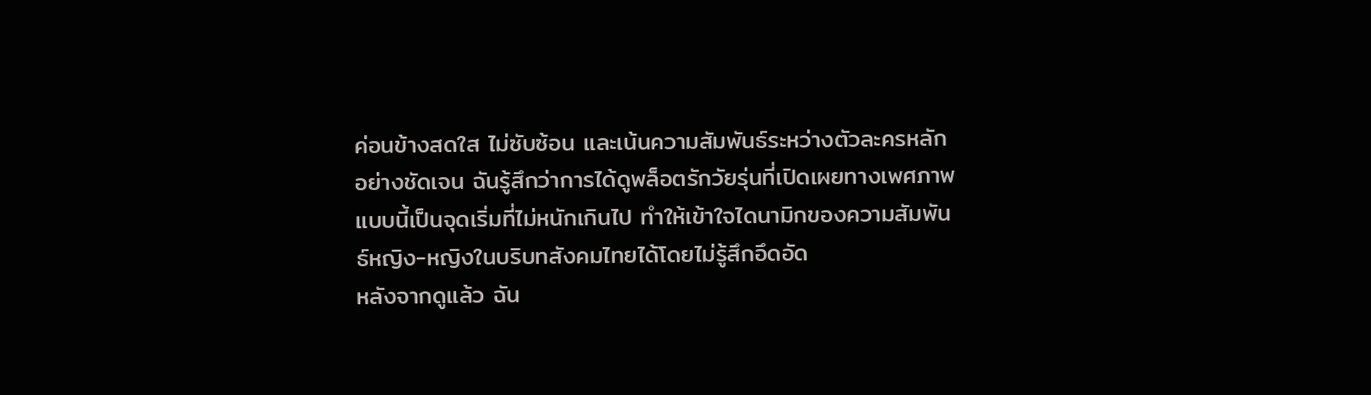ค่อนข้างสดใส ไม่ซับซ้อน และเน้นความสัมพันธ์ระหว่างตัวละครหลักอย่างชัดเจน ฉันรู้สึกว่าการได้ดูพล็อตรักวัยรุ่นที่เปิดเผยทางเพศภาพแบบนี้เป็นจุดเริ่มที่ไม่หนักเกินไป ทำให้เข้าใจไดนามิกของความสัมพันธ์หญิง-หญิงในบริบทสังคมไทยได้โดยไม่รู้สึกอึดอัด
หลังจากดูแล้ว ฉัน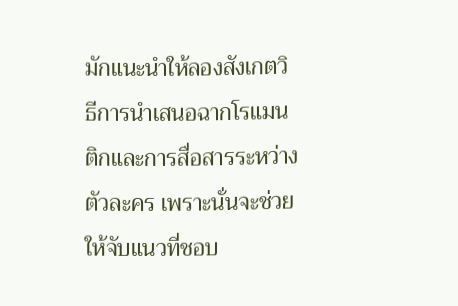มักแนะนำให้ลองสังเกตวิธีการนำเสนอฉากโรแมนติกและการสื่อสารระหว่างตัวละคร เพราะนั่นจะช่วยให้จับแนวที่ชอบ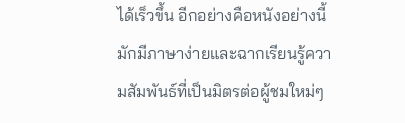ได้เร็วขึ้น อีกอย่างคือหนังอย่างนี้มักมีภาษาง่ายและฉากเรียนรู้ความสัมพันธ์ที่เป็นมิตรต่อผู้ชมใหม่ๆ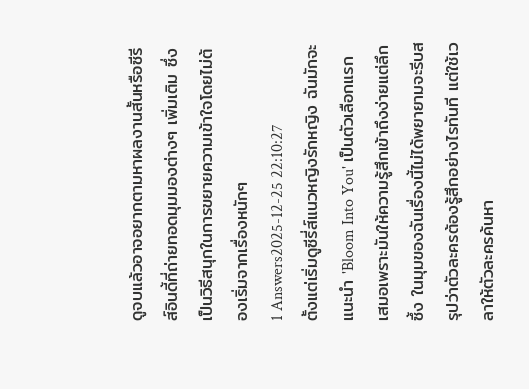ดูจบแล้วอาจอยากตามหาผลงานสั้นหรือซีรีส์อินดี้ที่ถ่ายทอดมุมมองต่างๆ เพิ่มเติม ซึ่งเป็นวิธีสนุกในการขยายความเข้าใจโดยไม่ต้องเริ่มจากเรื่องหนักๆ
1 Answers2025-12-25 22:10:27
ตั้งแต่เริ่มดูซีรี่ส์แนวหญิงรักหญิง ฉันมักจะแนะนำ 'Bloom Into You' เป็นตัวเลือกแรกเสมอเพราะมันให้ความรู้สึกเข้าถึงง่ายแต่ลึกซึ้ง ในมุมของฉันเรื่องนี้ไม่ได้พยายามจะรีบสรุปว่าตัวละครต้องรู้สึกอย่างไรทันที แต่ใช้เวลาให้ตัวละครค้นหา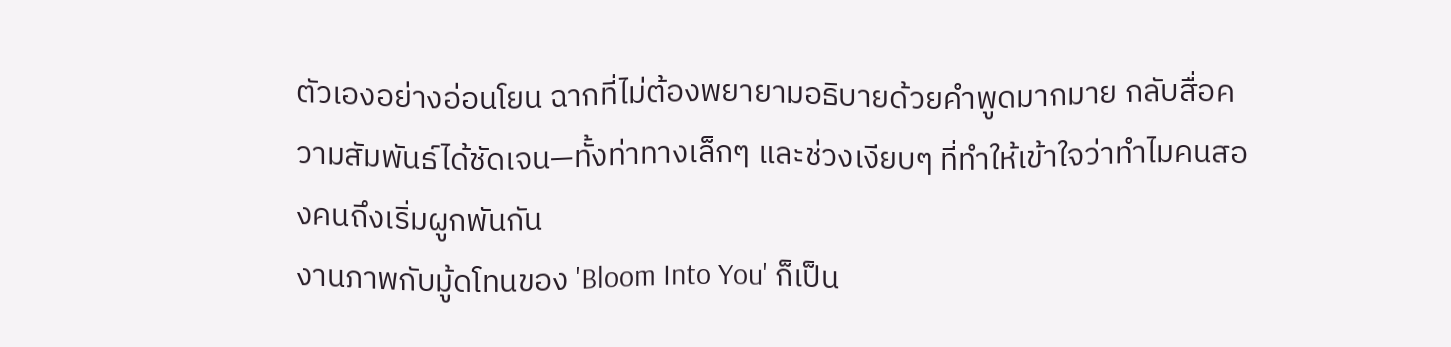ตัวเองอย่างอ่อนโยน ฉากที่ไม่ต้องพยายามอธิบายด้วยคำพูดมากมาย กลับสื่อความสัมพันธ์ได้ชัดเจน—ทั้งท่าทางเล็กๆ และช่วงเงียบๆ ที่ทำให้เข้าใจว่าทำไมคนสองคนถึงเริ่มผูกพันกัน
งานภาพกับมู้ดโทนของ 'Bloom Into You' ก็เป็น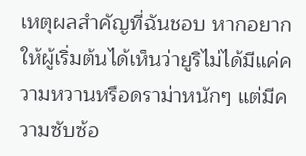เหตุผลสำคัญที่ฉันชอบ หากอยากให้ผู้เริ่มต้นได้เห็นว่ายูริไม่ได้มีแค่ความหวานหรือดราม่าหนักๆ แต่มีความซับซ้อ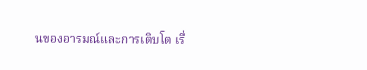นของอารมณ์และการเติบโต เรื่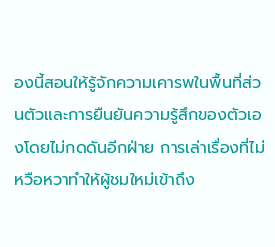องนี้สอนให้รู้จักความเคารพในพื้นที่ส่วนตัวและการยืนยันความรู้สึกของตัวเองโดยไม่กดดันอีกฝ่าย การเล่าเรื่องที่ไม่หวือหวาทำให้ผู้ชมใหม่เข้าถึง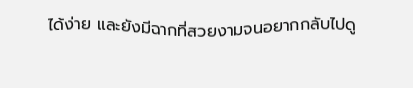ได้ง่าย และยังมีฉากที่สวยงามจนอยากกลับไปดู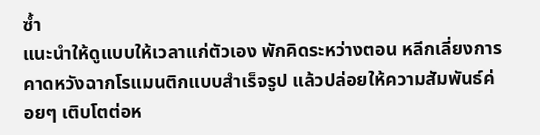ซ้ำ
แนะนำให้ดูแบบให้เวลาแก่ตัวเอง พักคิดระหว่างตอน หลีกเลี่ยงการคาดหวังฉากโรแมนติกแบบสำเร็จรูป แล้วปล่อยให้ความสัมพันธ์ค่อยๆ เติบโตต่อห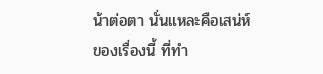น้าต่อตา นั่นแหละคือเสน่ห์ของเรื่องนี้ ที่ทำ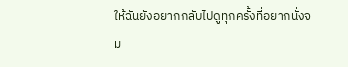ให้ฉันยังอยากกลับไปดูทุกครั้งที่อยากนั่งจม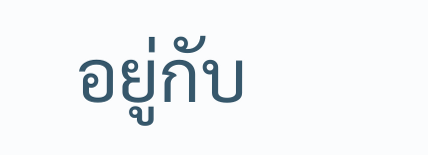อยู่กับ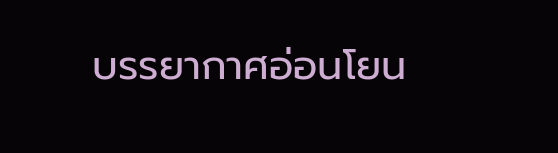บรรยากาศอ่อนโยน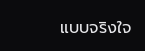แบบจริงใจ